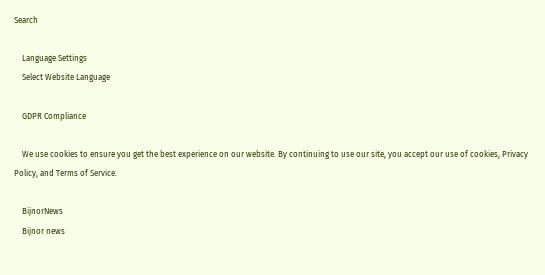Search

    Language Settings
    Select Website Language

    GDPR Compliance

    We use cookies to ensure you get the best experience on our website. By continuing to use our site, you accept our use of cookies, Privacy Policy, and Terms of Service.

    BijnorNews
    Bijnor news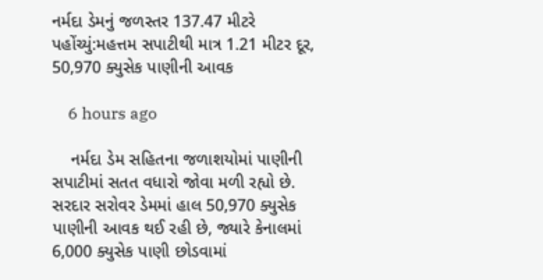નર્મદા ડેમનું જળસ્તર 137.47 મીટરે પહોંચ્યું:મહત્તમ સપાટીથી માત્ર 1.21 મીટર દૂર, 50,970 ક્યુસેક પાણીની આવક

    6 hours ago

    નર્મદા ડેમ સહિતના જળાશયોમાં પાણીની સપાટીમાં સતત વધારો જોવા મળી રહ્યો છે. સરદાર સરોવર ડેમમાં હાલ 50,970 ક્યુસેક પાણીની આવક થઈ રહી છે, જ્યારે કેનાલમાં 6,000 ક્યુસેક પાણી છોડવામાં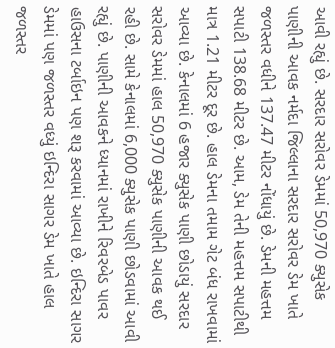આવી રહ્યું છે. સરદાર સરોવર ડેમમાં 50,970 ક્યુસેક પાણીની આવક નર્મદા જિલ્લાના સરદાર સરોવર ડેમ ખાતે જળસ્તર વધીને 137.47 મીટર નોંધાયું છે. ડેમની મહત્તમ સપાટી 138.68 મીટર છે. આમ, ડેમ તેની મહત્તમ સપાટીથી માત્ર 1.21 મીટર દૂર છે. હાલ ડેમના તમામ ગેટ બંધ રાખવામાં આવ્યા છે. કેનાલમાં 6 હજાર ક્યુસેક પાણી છોડાયું સરદાર સરોવર ડેમમાં હાલ 50,970 ક્યુસેક પાણીની આવક થઈ રહી છે. સામે કેનાલમાં 6,000 ક્યુસેક પાણી છોડવામાં આવી રહ્યું છે. પાણીની આવકને ધ્યાનમાં રાખીને રિવરબેડ પાવર હાઉસના ટર્બાઇન પણ શરૂ કરવામાં આવ્યા છે. ઇન્દિરા સાગર ડેમમાં પણ જળસ્તર વધ્યું ઇન્દિરા સાગર ડેમ ખાતે હાલ જળસ્તર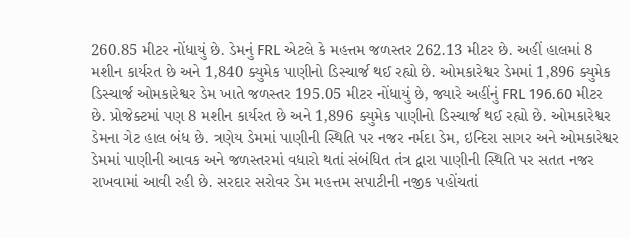260.85 મીટર નોંધાયું છે. ડેમનું FRL એટલે કે મહત્તમ જળસ્તર 262.13 મીટર છે. અહીં હાલમાં 8 મશીન કાર્યરત છે અને 1,840 ક્યુમેક પાણીનો ડિસ્ચાર્જ થઈ રહ્યો છે. ઓમકારેશ્વર ડેમમાં 1,896 ક્યુમેક ડિસ્ચાર્જ ઓમકારેશ્વર ડેમ ખાતે જળસ્તર 195.05 મીટર નોંધાયું છે, જ્યારે અહીંનું FRL 196.60 મીટર છે. પ્રોજેક્ટમાં પણ 8 મશીન કાર્યરત છે અને 1,896 ક્યુમેક પાણીનો ડિસ્ચાર્જ થઈ રહ્યો છે. ઓમકારેશ્વર ડેમના ગેટ હાલ બંધ છે. ત્રણેય ડેમમાં પાણીની સ્થિતિ પર નજર નર્મદા ડેમ, ઇન્દિરા સાગર અને ઓમકારેશ્વર ડેમમાં પાણીની આવક અને જળસ્તરમાં વધારો થતાં સંબંધિત તંત્ર દ્વારા પાણીની સ્થિતિ પર સતત નજર રાખવામાં આવી રહી છે. સરદાર સરોવર ડેમ મહત્તમ સપાટીની નજીક પહોંચતાં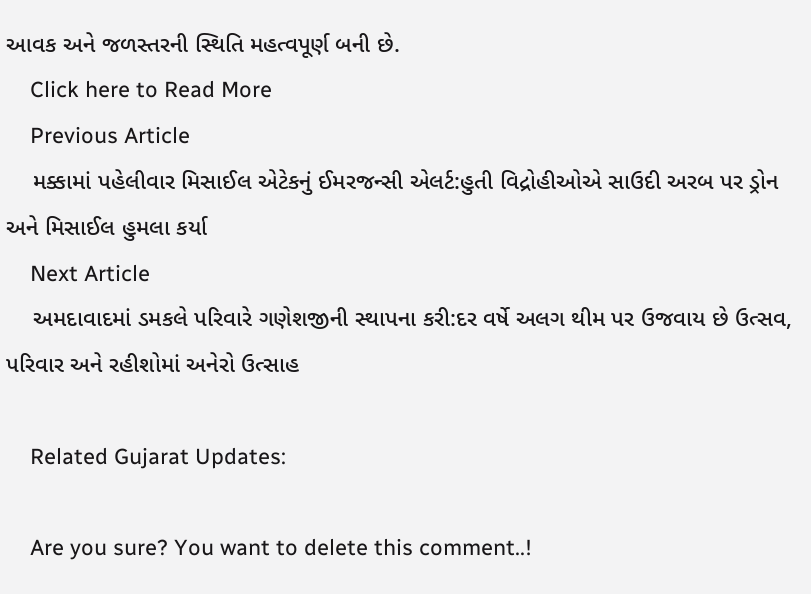આવક અને જળસ્તરની સ્થિતિ મહત્વપૂર્ણ બની છે.
    Click here to Read More
    Previous Article
    મક્કામાં પહેલીવાર મિસાઈલ એટેકનું ઈમરજન્સી એલર્ટ:હુતી વિદ્રોહીઓએ સાઉદી અરબ પર ડ્રોન અને મિસાઈલ હુમલા કર્યા
    Next Article
    અમદાવાદમાં ડમકલે પરિવારે ગણેશજીની સ્થાપના કરી:દર વર્ષે અલગ થીમ પર ઉજવાય છે ઉત્સવ, પરિવાર અને રહીશોમાં અનેરો ઉત્સાહ

    Related Gujarat Updates:

    Are you sure? You want to delete this comment..!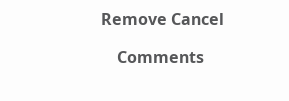Remove Cancel

    Comments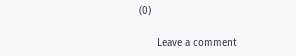(0)

      Leave a comment